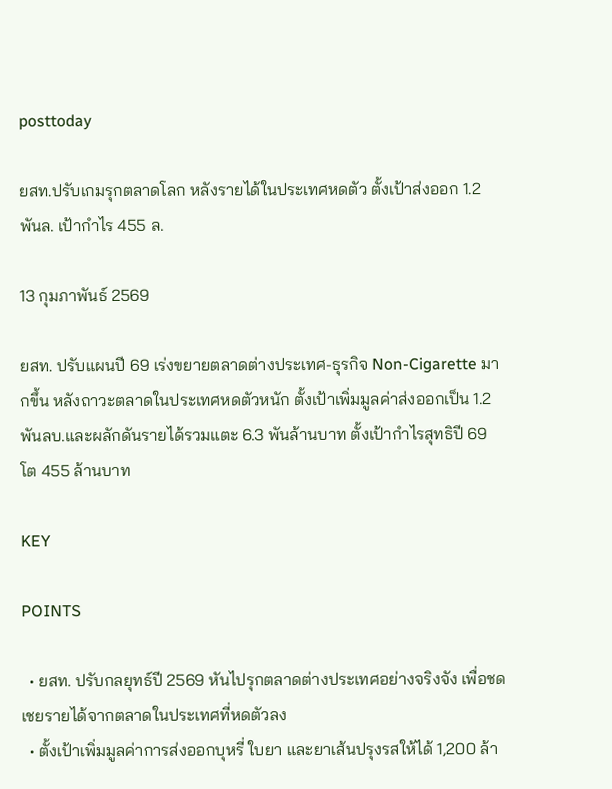posttoday

ยสท.ปรับเกมรุกตลาดโลก หลังรายได้ในประเทศหดตัว ตั้งเป้าส่งออก 1.2 พันล. เป้ากำไร 455 ล.

13 กุมภาพันธ์ 2569

ยสท. ปรับแผนปี 69 เร่งขยายตลาดต่างประเทศ-ธุรกิจ Non-Cigarette มากขึ้น หลังถาวะตลาดในประเทศหดตัวหนัก ตั้งเป้าเพิ่มมูลค่าส่งออกเป็น 1.2 พันลบ.และผลักดันรายได้รวมแตะ 6.3 พันล้านบาท ตั้งเป้ากำไรสุทธิปี 69 โต 455 ล้านบาท

KEY

POINTS

  • ยสท. ปรับกลยุทธ์ปี 2569 หันไปรุกตลาดต่างประเทศอย่างจริงจัง เพื่อชดเชยรายได้จากตลาดในประเทศที่หดตัวลง
  • ตั้งเป้าเพิ่มมูลค่าการส่งออกบุหรี่ ใบยา และยาเส้นปรุงรสให้ได้ 1,200 ล้า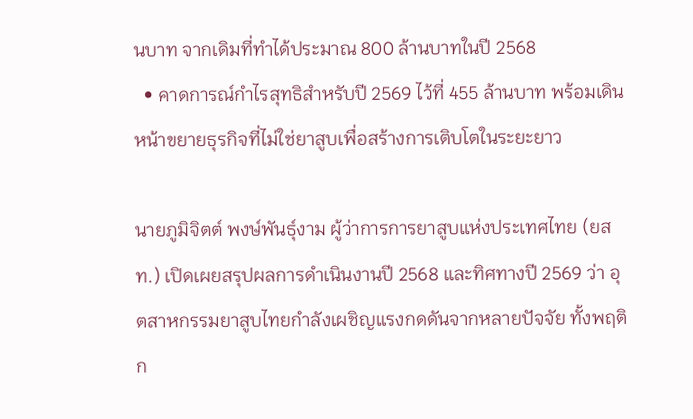นบาท จากเดิมที่ทำได้ประมาณ 800 ล้านบาทในปี 2568
  • คาดการณ์กำไรสุทธิสำหรับปี 2569 ไว้ที่ 455 ล้านบาท พร้อมเดินหน้าขยายธุรกิจที่ไม่ใช่ยาสูบเพื่อสร้างการเติบโตในระยะยาว

นายภูมิจิตต์ พงษ์พันธุ์งาม ผู้ว่าการการยาสูบแห่งประเทศไทย (ยสท.) เปิดเผยสรุปผลการดำเนินงานปี 2568 และทิศทางปี 2569 ว่า อุตสาหกรรมยาสูบไทยกำลังเผชิญแรงกดดันจากหลายปัจจัย ทั้งพฤติก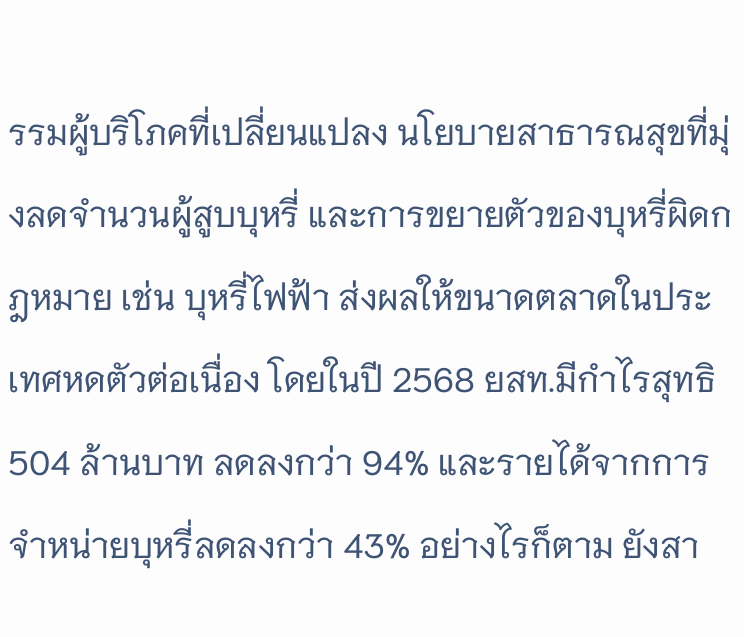รรมผู้บริโภคที่เปลี่ยนแปลง นโยบายสาธารณสุขที่มุ่งลดจำนวนผู้สูบบุหรี่ และการขยายตัวของบุหรี่ผิดกฎหมาย เช่น บุหรี่ไฟฟ้า ส่งผลให้ขนาดตลาดในประเทศหดตัวต่อเนื่อง โดยในปี 2568 ยสท.มีกำไรสุทธิ 504 ล้านบาท ลดลงกว่า 94% และรายได้จากการจำหน่ายบุหรี่ลดลงกว่า 43% อย่างไรก็ตาม ยังสา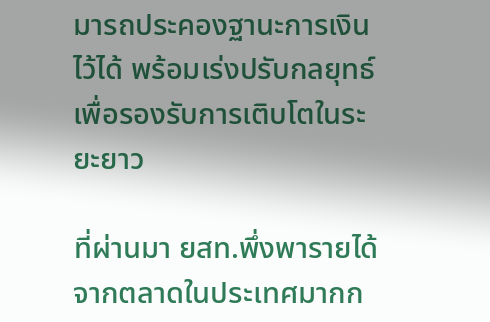มารถประคองฐานะการเงินไว้ได้ พร้อมเร่งปรับกลยุทธ์เพื่อรองรับการเติบโตในระยะยาว

ที่ผ่านมา ยสท.พึ่งพารายได้จากตลาดในประเทศมากก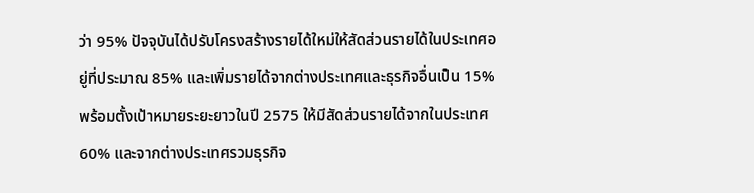ว่า 95% ปัจจุบันได้ปรับโครงสร้างรายได้ใหม่ให้สัดส่วนรายได้ในประเทศอยู่ที่ประมาณ 85% และเพิ่มรายได้จากต่างประเทศและธุรกิจอื่นเป็น 15% พร้อมตั้งเป้าหมายระยะยาวในปี 2575 ให้มีสัดส่วนรายได้จากในประเทศ 60% และจากต่างประเทศรวมธุรกิจ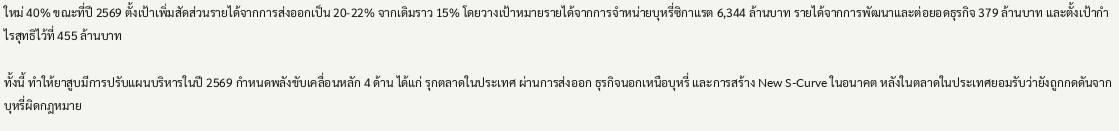ใหม่ 40% ขณะที่ปี 2569 ตั้งเป้าเพิ่มสัดส่วนรายได้จากการส่งออกเป็น 20-22% จากเดิมราว 15% โดยวางเป้าหมายรายได้จากการจำหน่ายบุหรี่ซิกาแรต 6,344 ล้านบาท รายได้จากการพัฒนาและต่อยอดธุรกิจ 379 ล้านบาท และตั้งเป้ากำไรสุทธิไว้ที่ 455 ล้านบาท

ทั้งนี้ ทำให้ยาสูบมีการปรับแผนบริหารในปี 2569 กำหนดพลังขับเคลื่อนหลัก 4 ด้าน ได้แก่ รุกตลาดในประเทศ ผ่านการส่งออก ธุรกิจนอกเหนือบุหรี่ และการสร้าง New S-Curve ในอนาคต หลังในตลาดในประเทศยอมรับว่ายังถูกกดดันจากบุหรี่ผิดกฎหมาย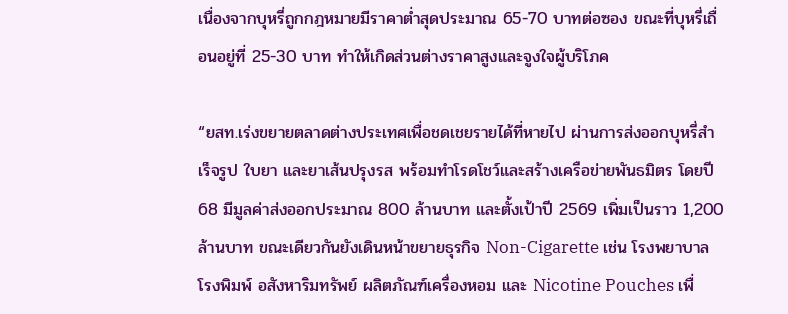เนื่องจากบุหรี่ถูกกฎหมายมีราคาต่ำสุดประมาณ 65-70 บาทต่อซอง ขณะที่บุหรี่เถื่อนอยู่ที่ 25-30 บาท ทำให้เกิดส่วนต่างราคาสูงและจูงใจผู้บริโภค

“ยสท.เร่งขยายตลาดต่างประเทศเพื่อชดเชยรายได้ที่หายไป ผ่านการส่งออกบุหรี่สำเร็จรูป ใบยา และยาเส้นปรุงรส พร้อมทำโรดโชว์และสร้างเครือข่ายพันธมิตร โดยปี 68 มีมูลค่าส่งออกประมาณ 800 ล้านบาท และตั้งเป้าปี 2569 เพิ่มเป็นราว 1,200 ล้านบาท ขณะเดียวกันยังเดินหน้าขยายธุรกิจ Non-Cigarette เช่น โรงพยาบาล โรงพิมพ์ อสังหาริมทรัพย์ ผลิตภัณฑ์เครื่องหอม และ Nicotine Pouches เพื่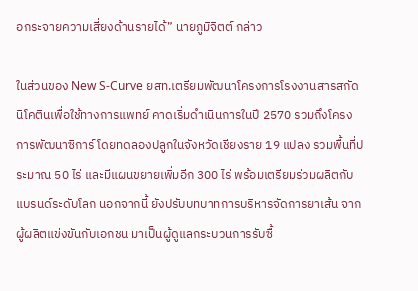อกระจายความเสี่ยงด้านรายได้” นายภูมิจิตต์ กล่าว

ในส่วนของ New S-Curve ยสท.เตรียมพัฒนาโครงการโรงงานสารสกัดนิโคตินเพื่อใช้ทางการแพทย์ คาดเริ่มดำเนินการในปี 2570 รวมถึงโครงการพัฒนาซิการ์ โดยทดลองปลูกในจังหวัดเชียงราย 19 แปลง รวมพื้นที่ประมาณ 50 ไร่ และมีแผนขยายเพิ่มอีก 300 ไร่ พร้อมเตรียมร่วมผลิตกับแบรนด์ระดับโลก นอกจากนี้ ยังปรับบทบาทการบริหารจัดการยาเส้น จากผู้ผลิตแข่งขันกับเอกชน มาเป็นผู้ดูแลกระบวนการรับซื้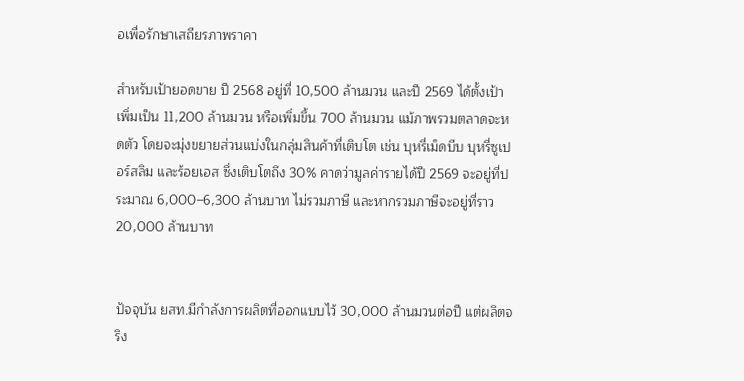อเพื่อรักษาเสถียรภาพราคา

สำหรับเป้ายอดขาย ปี 2568 อยู่ที่ 10,500 ล้านมวน และปี 2569 ได้ตั้งเป้าเพิ่มเป็น 11,200 ล้านมวน หรือเพิ่มขึ้น 700 ล้านมวน แม้ภาพรวมตลาดจะหดตัว โดยจะมุ่งขยายส่วนแบ่งในกลุ่มสินค้าที่เติบโต เช่น บุหรี่เม็ดบีบ บุหรี่ซูเปอร์สลิม และร้อยเอส ซึ่งเติบโตถึง 30% คาดว่ามูลค่ารายได้ปี 2569 จะอยู่ที่ประมาณ 6,000–6,300 ล้านบาท ไม่รวมภาษี และหากรวมภาษีจะอยู่ที่ราว 20,000 ล้านบาท


ปัจจุบัน ยสท.มีกำลังการผลิตที่ออกแบบไว้ 30,000 ล้านมวนต่อปี แต่ผลิตจริง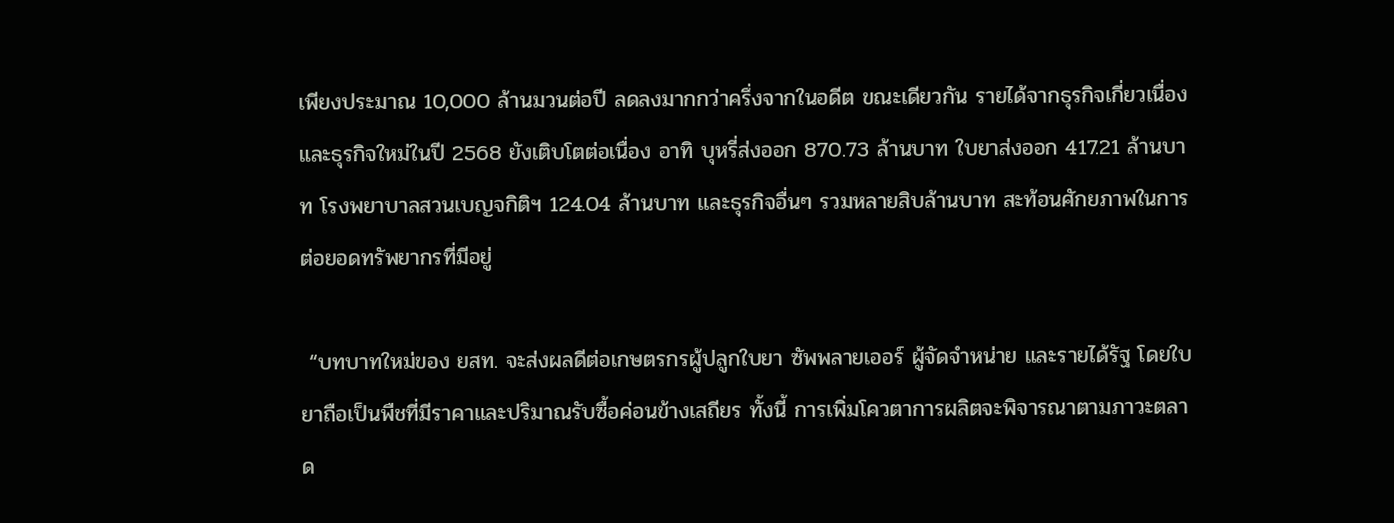เพียงประมาณ 10,000 ล้านมวนต่อปี ลดลงมากกว่าครึ่งจากในอดีต ขณะเดียวกัน รายได้จากธุรกิจเกี่ยวเนื่องและธุรกิจใหม่ในปี 2568 ยังเติบโตต่อเนื่อง อาทิ บุหรี่ส่งออก 870.73 ล้านบาท ใบยาส่งออก 417.21 ล้านบาท โรงพยาบาลสวนเบญจกิติฯ 124.04 ล้านบาท และธุรกิจอื่นๆ รวมหลายสิบล้านบาท สะท้อนศักยภาพในการต่อยอดทรัพยากรที่มีอยู่

 “บทบาทใหม่ของ ยสท. จะส่งผลดีต่อเกษตรกรผู้ปลูกใบยา ซัพพลายเออร์ ผู้จัดจำหน่าย และรายได้รัฐ โดยใบยาถือเป็นพืชที่มีราคาและปริมาณรับซื้อค่อนข้างเสถียร ทั้งนี้ การเพิ่มโควตาการผลิตจะพิจารณาตามภาวะตลาด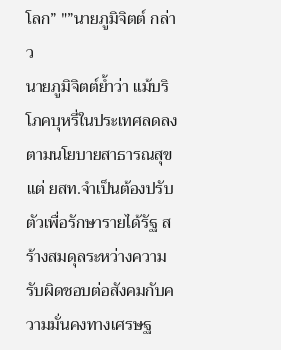โลก” "”นายภูมิจิตต์ กล่าว
นายภูมิจิตต์ย้ำว่า แม้บริโภคบุหรี่ในประเทศลดลงตามนโยบายสาธารณสุข แต่ ยสท.จำเป็นต้องปรับตัวเพื่อรักษารายได้รัฐ สร้างสมดุลระหว่างความรับผิดชอบต่อสังคมกับความมั่นคงทางเศรษฐ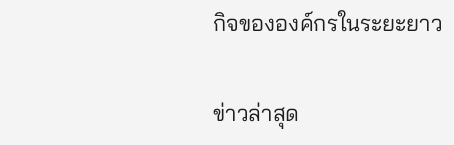กิจขององค์กรในระยะยาว

ข่าวล่าสุด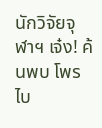นักวิจัยจุฬาฯ เจ๋ง! ค้นพบ โพรไบ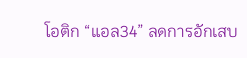โอติก “แอล34” ลดการอักเสบ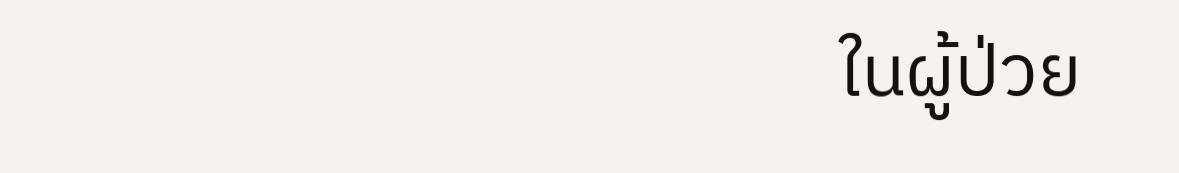ในผู้ป่วย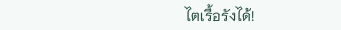ไตเรื้อรังได้!